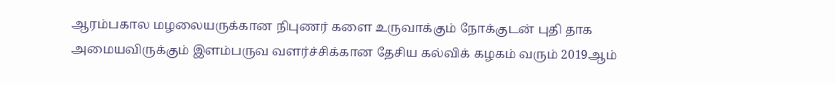ஆரம்பகால மழலையருக்கான நிபுணர் களை உருவாக்கும் நோக்குடன் புதி தாக அமையவிருக்கும் இளம்பருவ வளர்ச்சிக்கான தேசிய கல்விக் கழகம் வரும் 2019ஆம்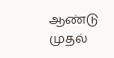ஆண்டு முதல்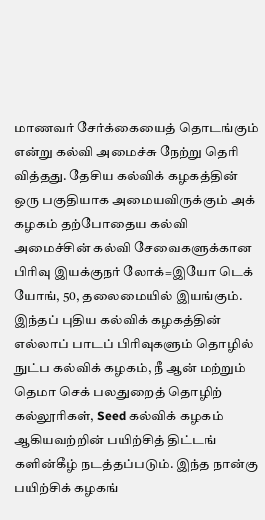மாணவர் சேர்க்கையைத் தொடங்கும் என்று கல்வி அமைச்சு நேற்று தெரி வித்தது. தேசிய கல்விக் கழகத்தின் ஒரு பகுதியாக அமையவிருக்கும் அக் கழகம் தற்போதைய கல்வி அமைச்சின் கல்வி சேவைகளுக்கான பிரிவு இயக்குநர் லோக்=இயோ டெக் யோங், 50, தலைமையில் இயங்கும். இந்தப் புதிய கல்விக் கழகத்தின் எல்லாப் பாடப் பிரிவுகளும் தொழில் நுட்ப கல்விக் கழகம், நீ ஆன் மற்றும் தெமா செக் பலதுறைத் தொழிற் கல்லூரிகள், Seed கல்விக் கழகம் ஆகியவற்றின் பயிற்சித் திட்டங் களின்கீழ் நடத்தப்படும். இந்த நான்கு பயிற்சிக் கழகங்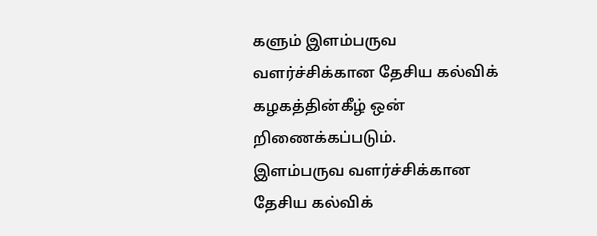களும் இளம்பருவ வளர்ச்சிக்கான தேசிய கல்விக் கழகத்தின்கீழ் ஒன் றிணைக்கப்படும்.
இளம்பருவ வளர்ச்சிக்கான தேசிய கல்விக்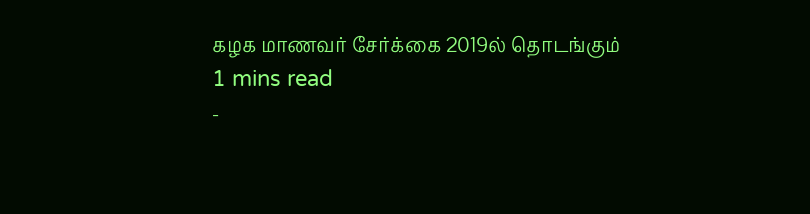கழக மாணவர் சேர்க்கை 2019ல் தொடங்கும்
1 mins read
-